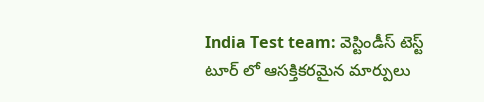India Test team: వెస్టిండీస్ టెస్ట్ టూర్ లో ఆసక్తికరమైన మార్పులు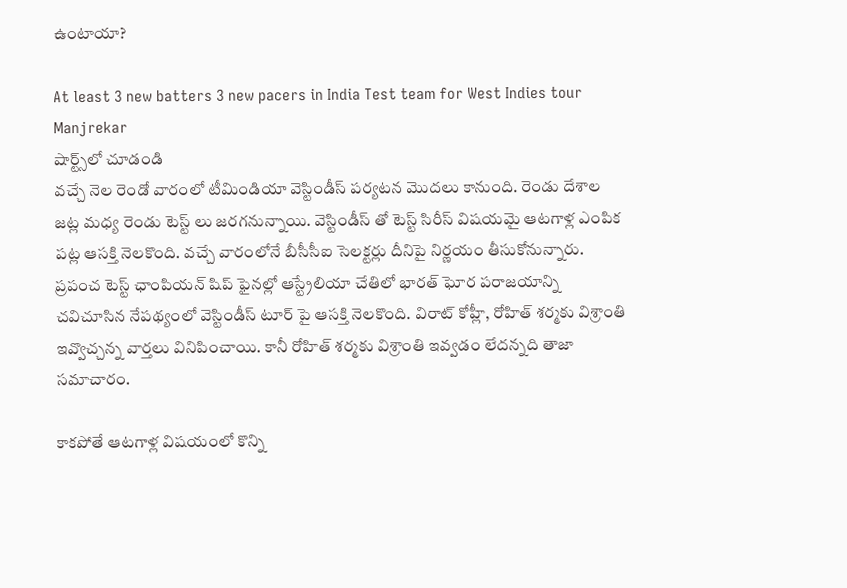ఉంటాయా?

At least 3 new batters 3 new pacers in India Test team for West Indies tour Manjrekar
షార్ట్స్‌లో చూడండి
వచ్చే నెల రెండో వారంలో టీమిండియా వెస్టిండీస్ పర్యటన మొదలు కానుంది. రెండు దేశాల జట్ల మధ్య రెండు టెస్ట్ లు జరగనున్నాయి. వెస్టిండీస్ తో టెస్ట్ సిరీస్ విషయమై ఆటగాళ్ల ఎంపిక పట్ల ఆసక్తి నెలకొంది. వచ్చే వారంలోనే బీసీసీఐ సెలక్టర్లు దీనిపై నిర్ణయం తీసుకోనున్నారు. ప్రపంచ టెస్ట్ ఛాంపియన్ షిప్ ఫైనల్లో ఆస్ట్రేలియా చేతిలో భారత్ ఘోర పరాజయాన్ని చవిచూసిన నేపథ్యంలో వెస్టిండీస్ టూర్ పై ఆసక్తి నెలకొంది. విరాట్ కోహ్లీ, రోహిత్ శర్మకు విశ్రాంతి ఇవ్వొచ్చన్న వార్తలు వినిపించాయి. కానీ రోహిత్ శర్మకు విశ్రాంతి ఇవ్వడం లేదన్నది తాజా సమాచారం.

కాకపోతే ఆటగాళ్ల విషయంలో కొన్ని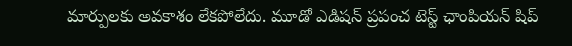మార్పులకు అవకాశం లేకపోలేదు. మూడో ఎడిషన్ ప్రపంచ టెస్ట్ ఛాంపియన్ షిప్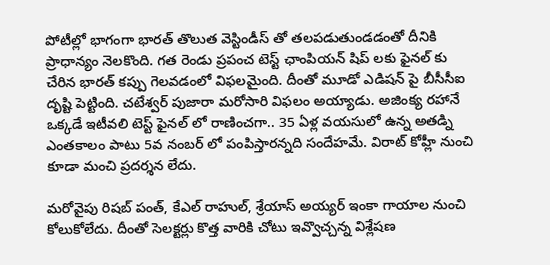పోటీల్లో భాగంగా భారత్ తొలుత వెస్టిండీస్ తో తలపడుతుండడంతో దీనికి ప్రాధాన్యం నెలకొంది. గత రెండు ప్రపంచ టెస్ట్ ఛాంపియన్ షిప్ లకు ఫైనల్ కు చేరిన భారత్ కప్పు గెలవడంలో విఫలమైంది. దీంతో మూడో ఎడిషన్ పై బీసీసీఐ దృష్టి పెట్టింది. చటేశ్వర్ పుజారా మరోసారి విఫలం అయ్యాడు. అజింక్య రహానే ఒక్కడే ఇటీవలి టెస్ట్ ఫైనల్ లో రాణించగా.. 35 ఏళ్ల వయసులో ఉన్న అతడ్ని ఎంతకాలం పాటు 5వ నంబర్ లో పంపిస్తారన్నది సందేహమే. విరాట్ కోహ్లీ నుంచి కూడా మంచి ప్రదర్శన లేదు.

మరోవైపు రిషబ్ పంత్, కేఎల్ రాహుల్, శ్రేయాస్ అయ్యర్ ఇంకా గాయాల నుంచి కోలుకోలేదు. దీంతో సెలక్టర్లు కొత్త వారికి చోటు ఇవ్వొచ్చన్న విశ్లేషణ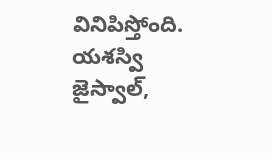వినిపిస్తోంది. యశస్వి జైస్వాల్,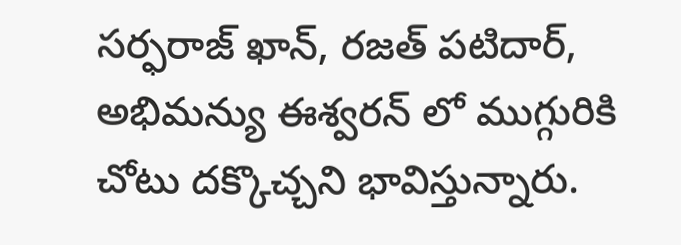సర్ఫరాజ్ ఖాన్, రజత్ పటిదార్, అభిమన్యు ఈశ్వరన్ లో ముగ్గురికి చోటు దక్కొచ్చని భావిస్తున్నారు.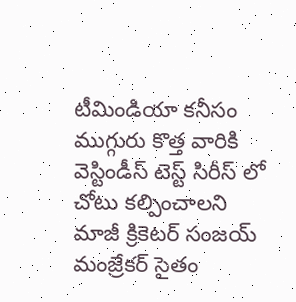టీమిండియా కనీసం ముగ్గురు కొత్త వారికి వెస్టిండీస్ టెస్ట్ సిరీస్ లో చోటు కల్పించాలని మాజీ క్రికెటర్ సంజయ్ మంజ్రేకర్ సైతం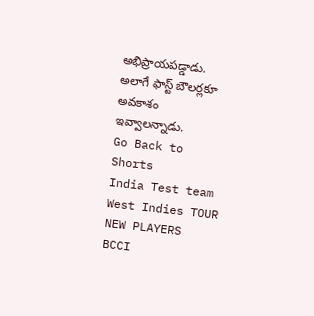అభిప్రాయపడ్డాడు. అలాగే ఫాస్ట్ బౌలర్లకూ అవకాశం ఇవ్వాలన్నాడు.
Go Back to Shorts
India Test team
West Indies TOUR
NEW PLAYERS
BCCI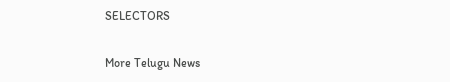SELECTORS

More Telugu News